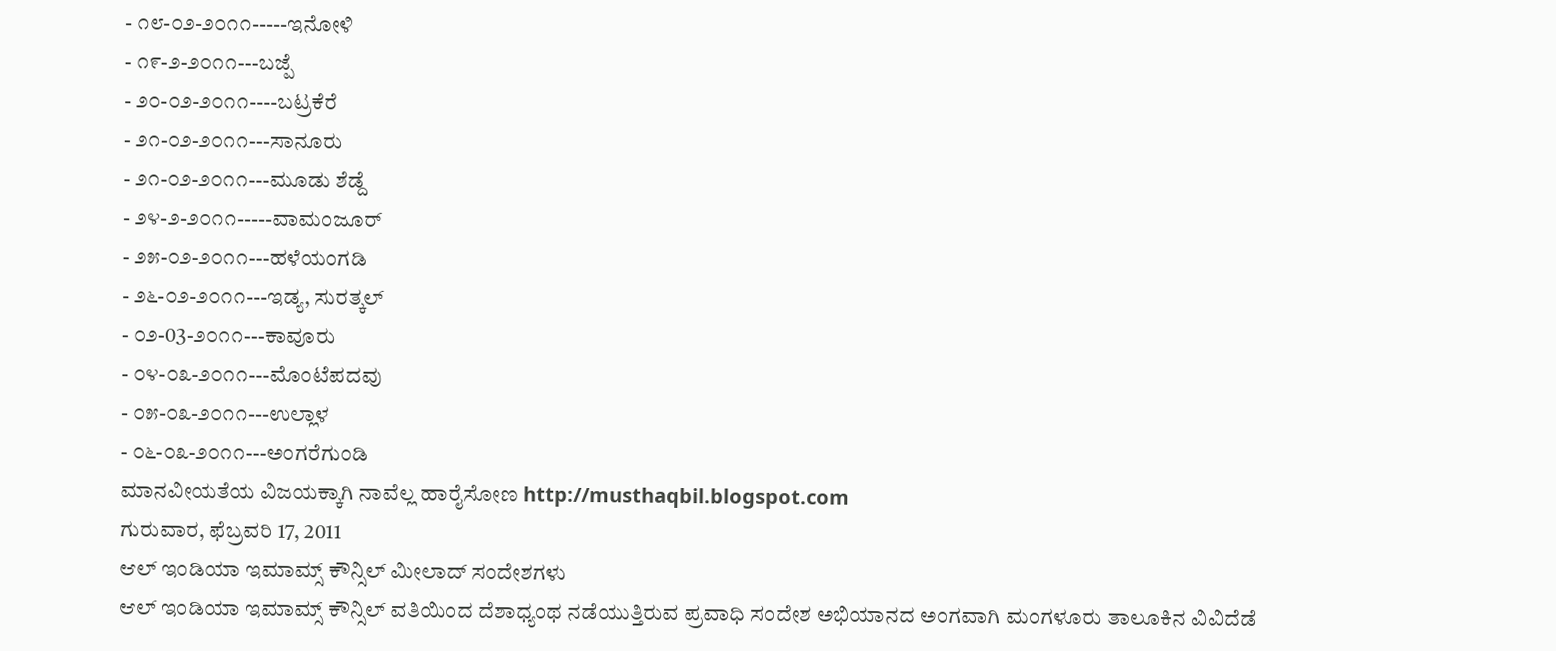- ೧೮-೦೨-೨೦೧೧-----ಇನೋಳಿ
- ೧೯-೨-೨೦೧೧---ಬಜ್ಪೆ
- ೨೦-೦೨-೨೦೧೧----ಬಟ್ರಕೆರೆ
- ೨೧-೦೨-೨೦೧೧---ಸಾನೂರು
- ೨೧-೦೨-೨೦೧೧---ಮೂಡು ಶೆಡ್ದೆ
- ೨೪-೨-೨೦೧೧-----ವಾಮಂಜೂರ್
- ೨೫-೦೨-೨೦೧೧---ಹಳೆಯಂಗಡಿ
- ೨೬-೦೨-೨೦೧೧---ಇಡ್ಯ, ಸುರತ್ಕಲ್
- ೦೨-03-೨೦೧೧---ಕಾವೂರು
- ೦೪-೦೩-೨೦೧೧---ಮೊಂಟೆಪದವು
- ೦೫-೦೩-೨೦೧೧---ಉಲ್ಲಾಳ
- ೦೬-೦೩-೨೦೧೧---ಅಂಗರೆಗುಂಡಿ
ಮಾನವೀಯತೆಯ ವಿಜಯಕ್ಕಾಗಿ ನಾವೆಲ್ಲ ಹಾರೈಸೋಣ http://musthaqbil.blogspot.com
ಗುರುವಾರ, ಫೆಬ್ರವರಿ 17, 2011
ಆಲ್ ಇಂಡಿಯಾ ಇಮಾಮ್ಸ್ ಕೌನ್ಸಿಲ್ ಮೀಲಾದ್ ಸಂದೇಶಗಳು
ಆಲ್ ಇಂಡಿಯಾ ಇಮಾಮ್ಸ್ ಕೌನ್ಸಿಲ್ ವತಿಯಿಂದ ದೆಶಾಧ್ಯಂಥ ನಡೆಯುತ್ತಿರುವ ಪ್ರವಾಧಿ ಸಂದೇಶ ಅಭಿಯಾನದ ಅಂಗವಾಗಿ ಮಂಗಳೂರು ತಾಲೂಕಿನ ವಿವಿದೆಡೆ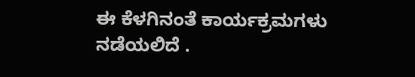ಈ ಕೆಳಗಿನಂತೆ ಕಾರ್ಯಕ್ರಮಗಳು ನಡೆಯಲಿದೆ .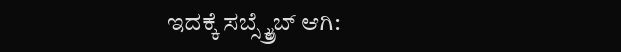ಇದಕ್ಕೆ ಸಬ್ಸ್ಕ್ರೈಬ್ ಆಗಿ: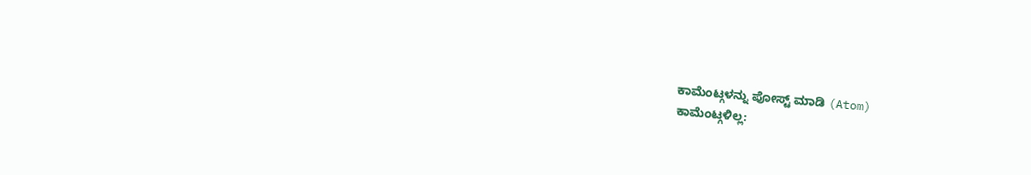ಕಾಮೆಂಟ್ಗಳನ್ನು ಪೋಸ್ಟ್ ಮಾಡಿ (Atom)
ಕಾಮೆಂಟ್ಗಳಿಲ್ಲ: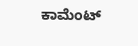ಕಾಮೆಂಟ್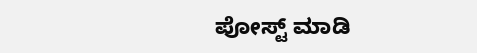ಪೋಸ್ಟ್ ಮಾಡಿ